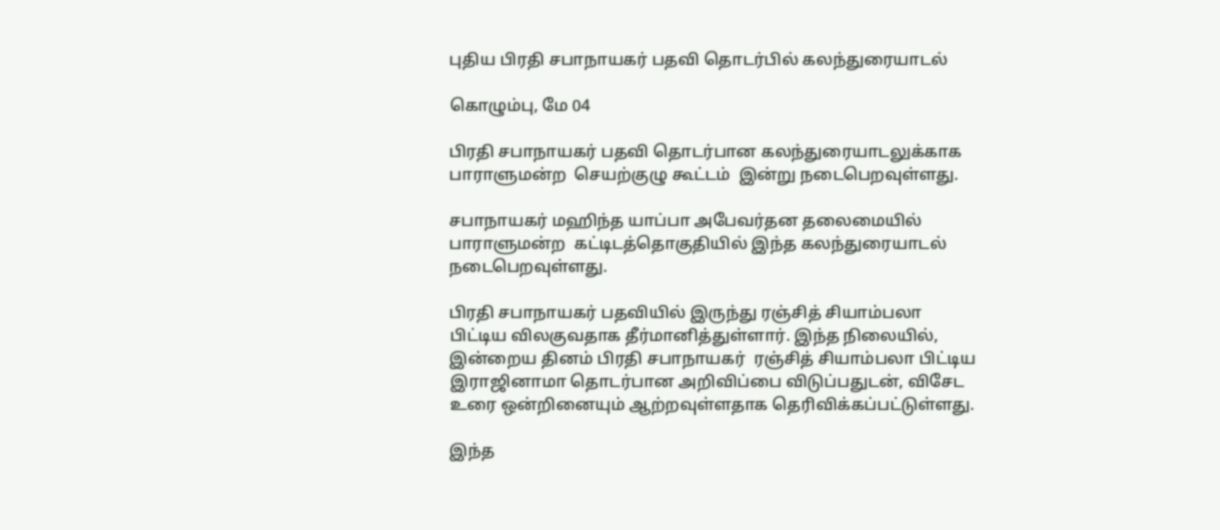புதிய பிரதி சபாநாயகர் பதவி தொடர்பில் கலந்துரையாடல்

கொழும்பு, மே 04

பிரதி சபாநாயகர் பதவி தொடர்பான கலந்துரையாடலுக்காக பாராளுமன்ற  செயற்குழு கூட்டம்  இன்று நடைபெறவுள்ளது.

சபாநாயகர் மஹிந்த யாப்பா அபேவர்தன தலைமையில் பாராளுமன்ற  கட்டிடத்தொகுதியில் இந்த கலந்துரையாடல் நடைபெறவுள்ளது.

பிரதி சபாநாயகர் பதவியில் இருந்து ரஞ்சித் சியாம்பலா பிட்டிய விலகுவதாக தீர்மானித்துள்ளார். இந்த நிலையில், இன்றைய தினம் பிரதி சபாநாயகர்  ரஞ்சித் சியாம்பலா பிட்டிய இராஜினாமா தொடர்பான அறிவிப்பை விடுப்பதுடன், விசேட உரை ஒன்றினையும் ஆற்றவுள்ளதாக தெரிவிக்கப்பட்டுள்ளது.

இந்த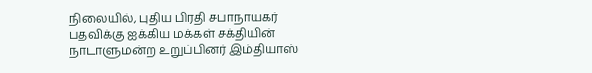நிலையில், புதிய பிரதி சபாநாயகர் பதவிக்கு ஐக்கிய மக்கள் சக்தியின் நாடாளுமன்ற உறுப்பினர் இம்தியாஸ்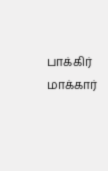பாக்கிர் மாக்கார்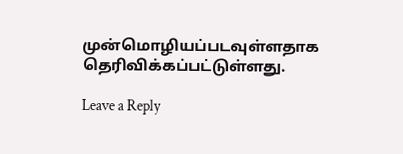முன்மொழியப்படவுள்ளதாக தெரிவிக்கப்பட்டுள்ளது.

Leave a Reply